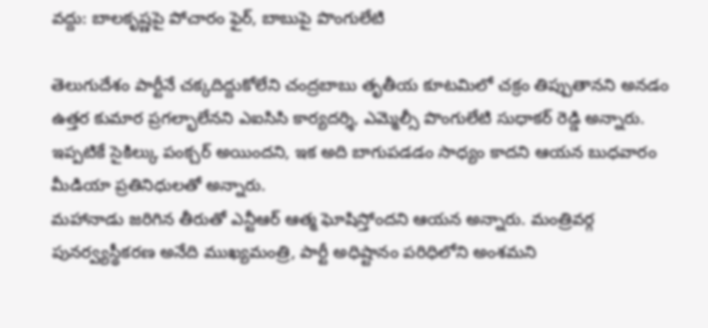వద్దు: బాలకృష్ణపై పోచారం ఫైర్, బాబుపై పొంగులేటి

తెలుగుదేశం పార్టీనే చక్కదిద్దుకోలేని చంద్రబాబు తృతీయ కూటమిలో చక్రం తిప్పుతానని అనడం ఉత్తర కుమార ప్రగల్భాలేనని ఎఐసిసి కార్యదర్శి, ఎమ్మెల్సీ పొంగులేటి సుధాకర్ రెడ్డి అన్నారు. ఇప్పటికే సైకిల్కు పంక్చర్ అయిందని, ఇక అది బాగుపడడం సాధ్యం కాదని ఆయన బుధవారం మీడియా ప్రతినిధులతో అన్నారు.
మహానాడు జరిగిన తీరుతో ఎన్టీఆర్ ఆత్మ ఘోషిస్తోందని ఆయన అన్నారు. మంత్రివర్గ పునర్వ్యస్థీకరణ అనేది ముఖ్యమంత్రి, పార్టీ అధిష్టానం పరిధిలోని అంశమని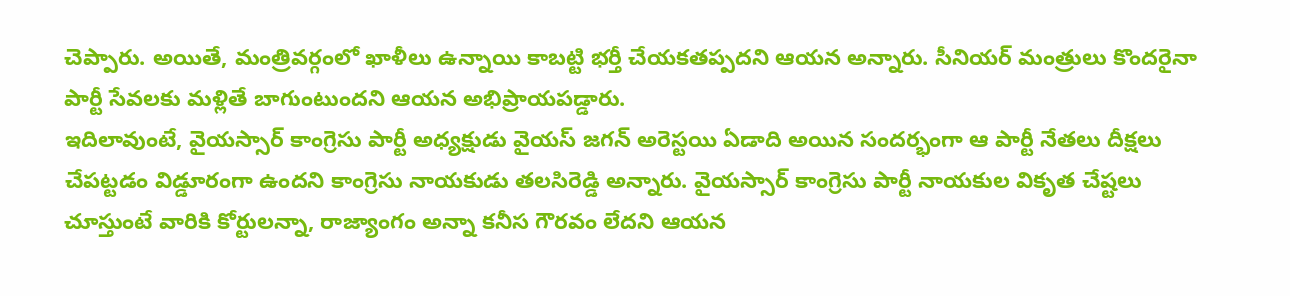చెప్పారు. అయితే, మంత్రివర్గంలో ఖాళీలు ఉన్నాయి కాబట్టి భర్తీ చేయకతప్పదని ఆయన అన్నారు. సీనియర్ మంత్రులు కొందరైనా పార్టీ సేవలకు మళ్లితే బాగుంటుందని ఆయన అభిప్రాయపడ్డారు.
ఇదిలావుంటే, వైయస్సార్ కాంగ్రెసు పార్టీ అధ్యక్షుడు వైయస్ జగన్ అరెస్టయి ఏడాది అయిన సందర్భంగా ఆ పార్టీ నేతలు దీక్షలు చేపట్టడం విడ్డూరంగా ఉందని కాంగ్రెసు నాయకుడు తలసిరెడ్డి అన్నారు. వైయస్సార్ కాంగ్రెసు పార్టీ నాయకుల వికృత చేష్టలు చూస్తుంటే వారికి కోర్టులన్నా, రాజ్యాంగం అన్నా కనీస గౌరవం లేదని ఆయన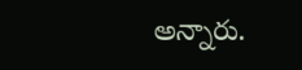అన్నారు.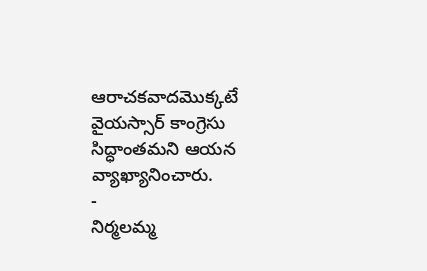ఆరాచకవాదమొక్కటే వైయస్సార్ కాంగ్రెసు సిద్ధాంతమని ఆయన వ్యాఖ్యానించారు.
-
నిర్మలమ్మ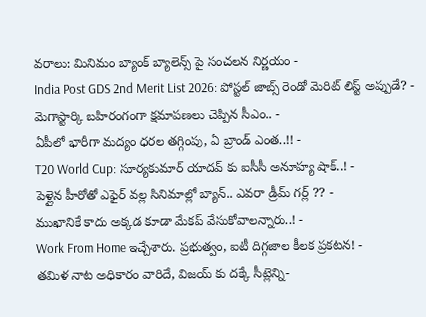వరాలు: మినిమం బ్యాంక్ బ్యాలెన్స్ పై సంచలన నిర్ణయం -
India Post GDS 2nd Merit List 2026: పోస్టల్ జాబ్స్ రెండో మెరిట్ లిస్ట్ అప్పుడే? -
మెగాస్టార్కి బహిరంగంగా క్షమాపణలు చెప్పిన సీఎం.. -
ఏపీలో భారీగా మద్యం ధరల తగ్గింపు, ఏ బ్రాండ్ ఎంత..!! -
T20 World Cup: సూర్యకుమార్ యాదవ్ కు ఐసీసీ అనూహ్య షాక్..! -
పెళ్లైన హీరోతో ఎఫైర్ వల్ల సినిమాల్లో బ్యాన్.. ఎవరా డ్రీమ్ గర్ల్ ?? -
ముఖానికే కాదు అక్కడ కూడా మేకప్ వేసుకోవాలన్నారు..! -
Work From Home ఇచ్చేశారు. ప్రభుత్వం, ఐటీ దిగ్గజాల కీలక ప్రకటన! -
తమిళ నాట అధికారం వారిదే, విజయ్ కు దక్కే సీట్లెన్ని-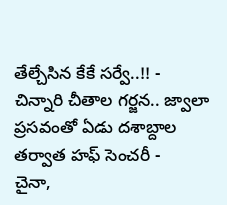తేల్చేసిన కేకే సర్వే..!! -
చిన్నారి చీతాల గర్జన.. జ్వాలా ప్రసవంతో ఏడు దశాబ్దాల తర్వాత హఫ్ సెంచరీ -
చైనా,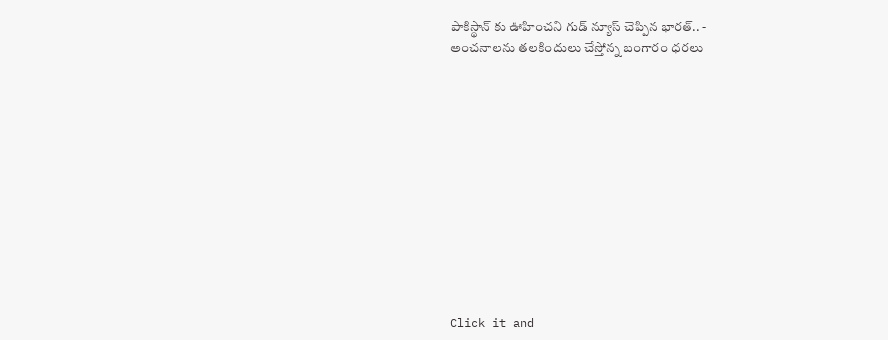పాకిస్థాన్ కు ఊహించని గుడ్ న్యూస్ చెప్పిన భారత్.. -
అంచనాలను తలకిందులు చేస్తోన్న బంగారం ధరలు












Click it and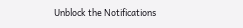Unblock the Notifications